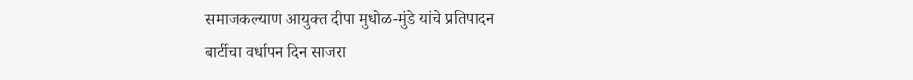समाजकल्याण आयुक्त दीपा मुधोळ-मुंडे यांचे प्रतिपादन
बार्टीचा वर्धापन दिन साजरा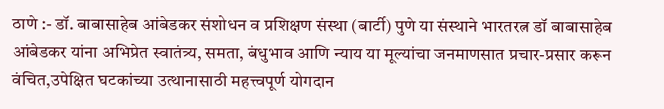ठाणे :- डॉ. बाबासाहेब आंबेडकर संशोधन व प्रशिक्षण संस्था (बार्टी) पुणे या संस्थाने भारतरत्न डॉ बाबासाहेब आंबेडकर यांना अभिप्रेत स्वातंत्र्य, समता, बंधुभाव आणि न्याय या मूल्यांचा जनमाणसात प्रचार-प्रसार करून वंचित,उपेक्षित घटकांच्या उत्थानासाठी महत्त्वपूर्ण योगदान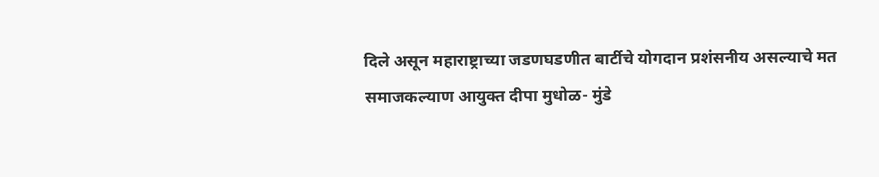दिले असून महाराष्ट्राच्या जडणघडणीत बार्टीचे योगदान प्रशंसनीय असल्याचे मत समाजकल्याण आयुक्त दीपा मुधोळ- मुंडे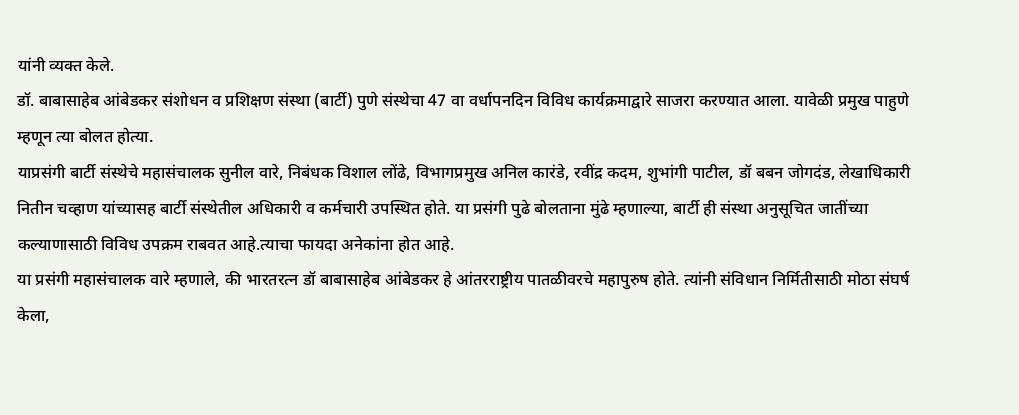यांनी व्यक्त केले.
डॉ. बाबासाहेब आंबेडकर संशोधन व प्रशिक्षण संस्था (बार्टी) पुणे संस्थेचा 47 वा वर्धापनदिन विविध कार्यक्रमाद्वारे साजरा करण्यात आला. यावेळी प्रमुख पाहुणे म्हणून त्या बोलत होत्या.
याप्रसंगी बार्टी संस्थेचे महासंचालक सुनील वारे, निबंधक विशाल लोंढे, विभागप्रमुख अनिल कारंडे, रवींद्र कदम, शुभांगी पाटील, डॉ बबन जोगदंड, लेखाधिकारी नितीन चव्हाण यांच्यासह बार्टी संस्थेतील अधिकारी व कर्मचारी उपस्थित होते. या प्रसंगी पुढे बोलताना मुंढे म्हणाल्या, बार्टी ही संस्था अनुसूचित जातींच्या कल्याणासाठी विविध उपक्रम राबवत आहे.त्याचा फायदा अनेकांना होत आहे.
या प्रसंगी महासंचालक वारे म्हणाले, की भारतरत्न डॉ बाबासाहेब आंबेडकर हे आंतरराष्ट्रीय पातळीवरचे महापुरुष होते. त्यांनी संविधान निर्मितीसाठी मोठा संघर्ष केला,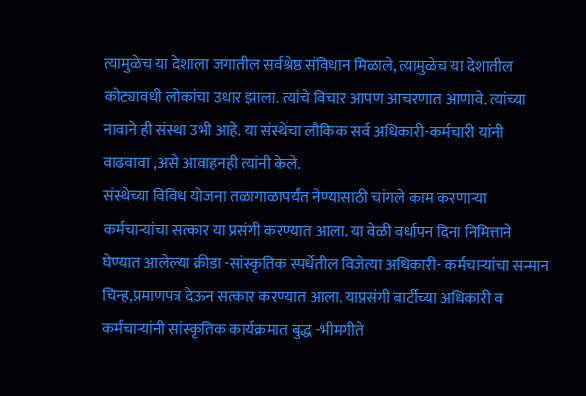त्यामुळेच या देशाला जगातील सर्वश्रेष्ठ संविधान मिळाले, त्यामुळेच या देशातील कोट्यावधी लोकांचा उधार झाला. त्यांचे विचार आपण आचरणात आणावे. त्यांच्या नावाने ही संस्था उभी आहे. या संस्थेचा लौकिक सर्व अधिकारी-कर्मचारी यांनी वाढवावा ,असे आवाहनही त्यांनी केले.
संस्थेच्या विविध योजना तळागाळापर्यंत नेण्यासाठी चांगले काम करणाऱ्या कर्मचाऱ्यांचा सत्कार या प्रसंगी करण्यात आला. या वेळी वर्धापन दिना निमित्ताने घेण्यात आलेल्या क्रीडा -सांस्कृतिक स्पर्धेतील विजेत्या अधिकारी- कर्मचाऱ्यांचा सन्मान चिन्ह,प्रमाणपत्र देऊन सत्कार करण्यात आला. याप्रसंगी बार्टीच्या अधिकारी व कर्मचाऱ्यांनी सांस्कृतिक कार्यक्रमात बुद्ध -भीमगीते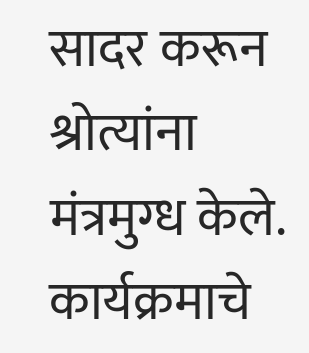सादर करून श्रोत्यांना मंत्रमुग्ध केले.
कार्यक्रमाचे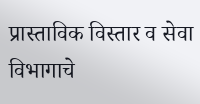प्रास्ताविक विस्तार व सेवा विभागाचे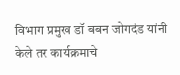विभाग प्रमुख डॉ बबन जोगदंड यांनी केले तर कार्यक्रमाचे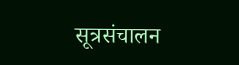सूत्रसंचालन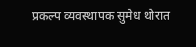प्रकल्प व्यवस्थापक सुमेध थोरात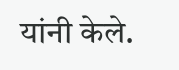यांनी केले.